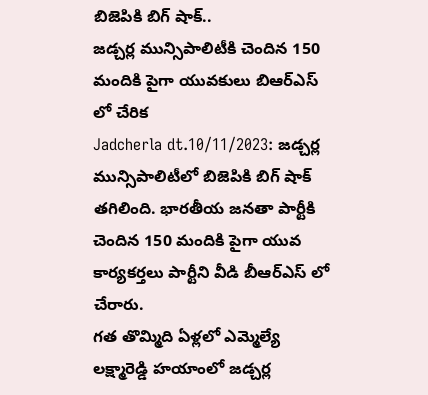బిజెపికి బిగ్ షాక్..
జడ్చర్ల మున్సిపాలిటీకి చెందిన 150 మందికి పైగా యువకులు బిఆర్ఎస్ లో చేరిక
Jadcherla dt.10/11/2023: జడ్చర్ల మున్సిపాలిటీలో బిజెపికి బిగ్ షాక్ తగిలింది. భారతీయ జనతా పార్టీకి చెందిన 150 మందికి పైగా యువ కార్యకర్తలు పార్టీని వీడి బీఆర్ఎస్ లో చేరారు.
గత తొమ్మిది ఏళ్లలో ఎమ్మెల్యే లక్ష్మారెడ్డి హయాంలో జడ్చర్ల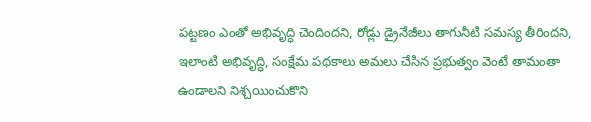పట్టణం ఎంతో అభివృద్ధి చెందిందని, రోడ్లు డ్రైనేజీలు తాగునీటి సమస్య తీరిందని, ఇలాంటి అభివృద్ధి, సంక్షేమ పథకాలు అమలు చేసిన ప్రభుత్వం వెంటే తామంతా ఉండాలని నిశ్చయించుకొని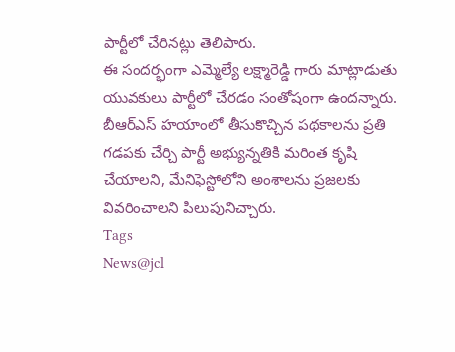పార్టీలో చేరినట్లు తెలిపారు.
ఈ సందర్భంగా ఎమ్మెల్యే లక్ష్మారెడ్డి గారు మాట్లాడుతు యువకులు పార్టీలో చేరడం సంతోషంగా ఉందన్నారు. బీఆర్ఎస్ హయాంలో తీసుకొచ్చిన పథకాలను ప్రతి గడపకు చేర్చి పార్టీ అభ్యున్నతికి మరింత కృషి చేయాలని, మేనిఫెస్టోలోని అంశాలను ప్రజలకు వివరించాలని పిలుపునిచ్చారు.
Tags
News@jcl